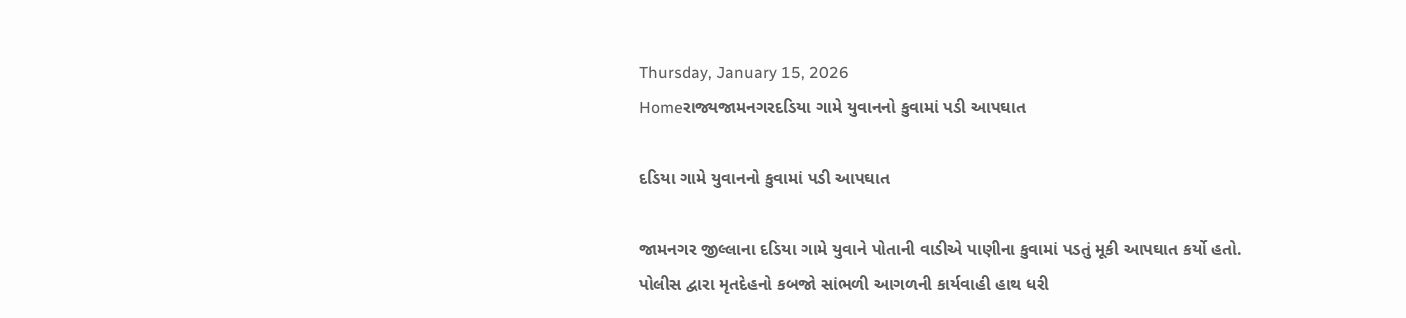Thursday, January 15, 2026
Homeરાજ્યજામનગરદડિયા ગામે યુવાનનો કુવામાં પડી આપઘાત

દડિયા ગામે યુવાનનો કુવામાં પડી આપઘાત

જામનગર જીલ્લાના દડિયા ગામે યુવાને પોતાની વાડીએ પાણીના કુવામાં પડતું મૂકી આપઘાત કર્યો હતો. પોલીસ દ્વારા મૃતદેહનો કબજો સાંભળી આગળની કાર્યવાહી હાથ ધરી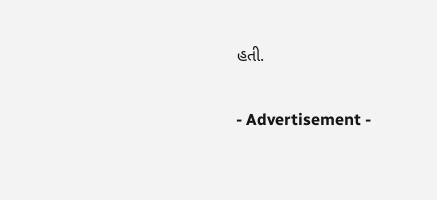હતી.

- Advertisement -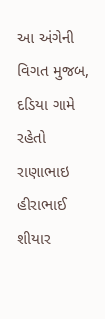આ અંગેની વિગત મુજબ, દડિયા ગામે રહેતો રાણાભાઇ હીરાભાઈ શીયાર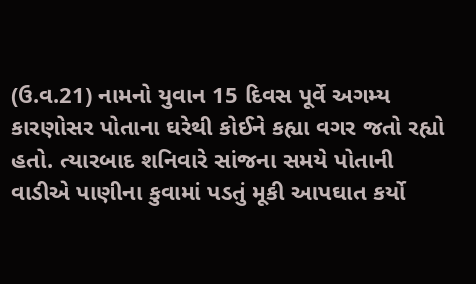(ઉ.વ.21) નામનો યુવાન 15 દિવસ પૂર્વે અગમ્ય કારણોસર પોતાના ઘરેથી કોઈને કહ્યા વગર જતો રહ્યો હતો. ત્યારબાદ શનિવારે સાંજના સમયે પોતાની વાડીએ પાણીના કુવામાં પડતું મૂકી આપઘાત કર્યો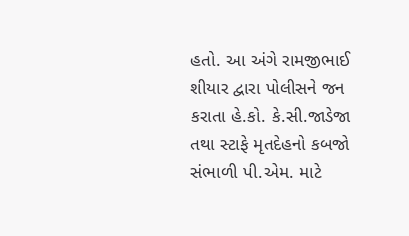હતો. આ અંગે રામજીભાઈ શીયાર દ્વારા પોલીસને જન કરાતા હે.કો. કે.સી.જાડેજા તથા સ્ટાફે મૃતદેહનો કબજો સંભાળી પી.એમ. માટે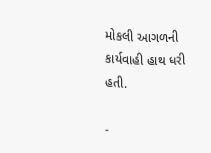મોકલી આગળની કાર્યવાહી હાથ ધરી હતી.

-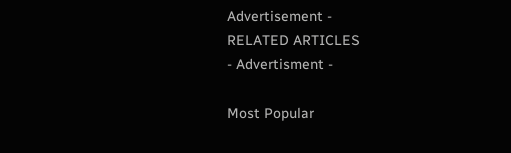Advertisement -
RELATED ARTICLES
- Advertisment -

Most Popular